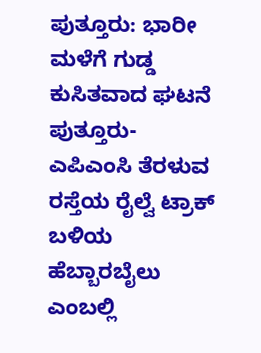ಪುತ್ತೂರು: ಭಾರೀ ಮಳೆಗೆ ಗುಡ್ಡ ಕುಸಿತವಾದ ಘಟನೆ ಪುತ್ತೂರು- ಎಪಿಎಂಸಿ ತೆರಳುವ ರಸ್ತೆಯ ರೈಲ್ವೆ ಟ್ರಾಕ್ ಬಳಿಯ ಹೆಬ್ಬಾರಬೈಲು ಎಂಬಲ್ಲಿ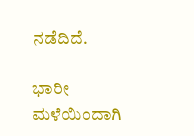ನಡೆದಿದೆ.

ಭಾರೀ ಮಳೆಯಿಂದಾಗಿ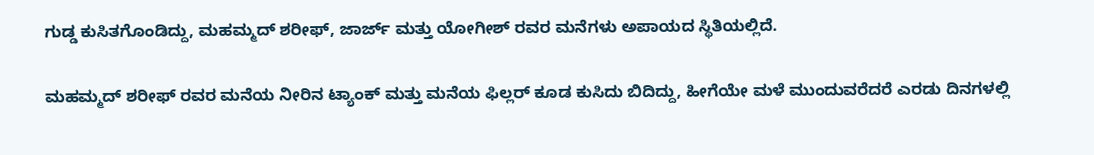ಗುಡ್ಡ ಕುಸಿತಗೊಂಡಿದ್ದು, ಮಹಮ್ಮದ್ ಶರೀಫ್, ಜಾರ್ಜ್ ಮತ್ತು ಯೋಗೀಶ್ ರವರ ಮನೆಗಳು ಅಪಾಯದ ಸ್ಥಿತಿಯಲ್ಲಿದೆ.

ಮಹಮ್ಮದ್ ಶರೀಫ್ ರವರ ಮನೆಯ ನೀರಿನ ಟ್ಯಾಂಕ್ ಮತ್ತು ಮನೆಯ ಫಿಲ್ಲರ್ ಕೂಡ ಕುಸಿದು ಬಿದಿದ್ದು, ಹೀಗೆಯೇ ಮಳೆ ಮುಂದುವರೆದರೆ ಎರಡು ದಿನಗಳಲ್ಲಿ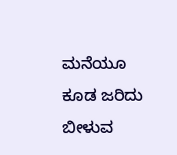ಮನೆಯೂ ಕೂಡ ಜರಿದು ಬೀಳುವ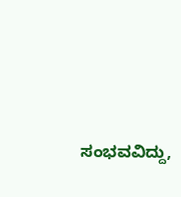ಸಂಭವವಿದ್ದು,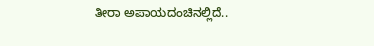ತೀರಾ ಅಪಾಯದಂಚಿನಲ್ಲಿದೆ..